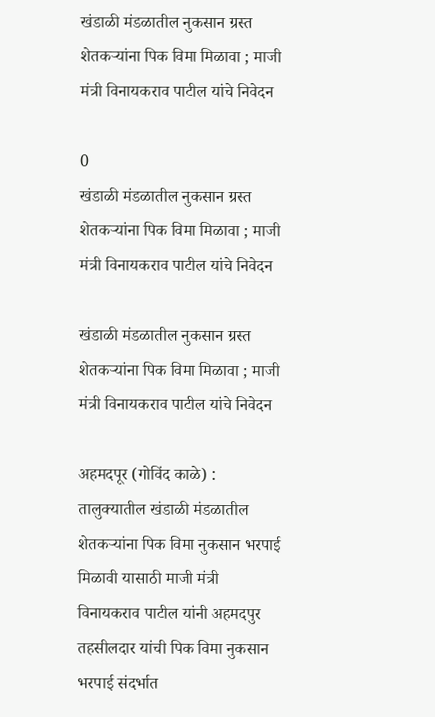खंडाळी मंडळातील नुकसान ग्रस्त शेतकऱ्यांना पिक विमा मिळावा ; माजी मंत्री विनायकराव पाटील यांचे निवेदन

0
खंडाळी मंडळातील नुकसान ग्रस्त शेतकऱ्यांना पिक विमा मिळावा ; माजी मंत्री विनायकराव पाटील यांचे निवेदन

खंडाळी मंडळातील नुकसान ग्रस्त शेतकऱ्यांना पिक विमा मिळावा ; माजी मंत्री विनायकराव पाटील यांचे निवेदन

अहमदपूर (गोविंद काळे) : तालुक्यातील खंडाळी मंडळातील शेतकऱ्यांना पिक विमा नुकसान भरपाई मिळावी यासाठी माजी मंत्री विनायकराव पाटील यांनी अहमदपुर तहसीलदार यांची पिक विमा नुकसान भरपाई संदर्भात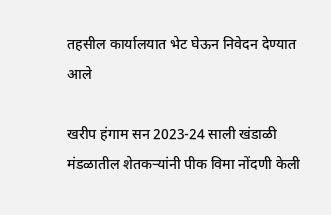तहसील कार्यालयात भेट घेऊन निवेदन देण्यात आले

खरीप हंगाम सन 2023-24 साली खंडाळी मंडळातील शेतकर्‍यांनी पीक विमा नोंदणी केली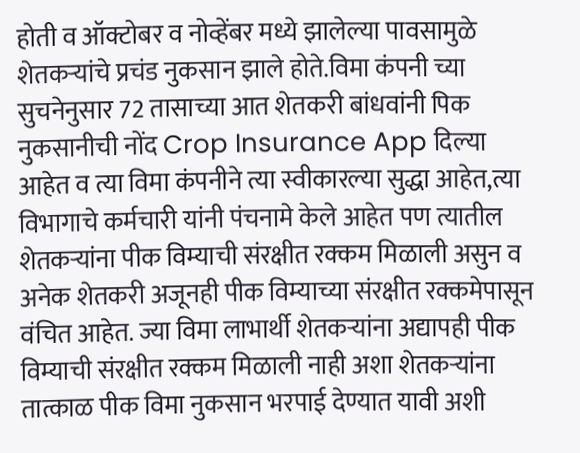होती व ऑक्टोबर व नोव्हेंबर मध्ये झालेल्या पावसामुळे शेतकर्‍यांचे प्रचंड नुकसान झाले होते.विमा कंपनी च्या सुचनेनुसार 72 तासाच्या आत शेतकरी बांधवांनी पिक नुकसानीची नोंद Crop Insurance App दिल्या आहेत व त्या विमा कंपनीने त्या स्वीकारल्या सुद्धा आहेत,त्या विभागाचे कर्मचारी यांनी पंचनामे केले आहेत पण त्यातील शेतकर्‍यांना पीक विम्याची संरक्षीत रक्कम मिळाली असुन व अनेक शेतकरी अजूनही पीक विम्याच्या संरक्षीत रक्कमेपासून वंचित आहेत. ज्या विमा लाभार्थी शेतकर्‍यांना अद्यापही पीक विम्याची संरक्षीत रक्कम मिळाली नाही अशा शेतकर्‍यांना तात्काळ पीक विमा नुकसान भरपाई देण्यात यावी अशी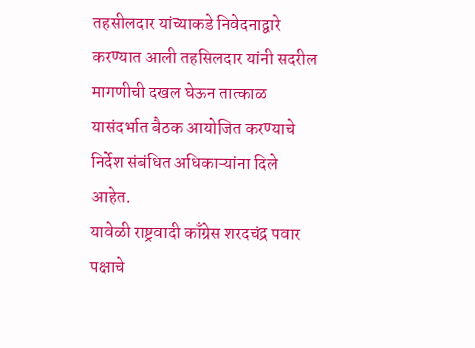तहसीलदार यांच्याकडे निवेदनाद्वारे करण्यात आली तहसिलदार यांनी सदरील मागणीची दखल घेऊन तात्काळ यासंदर्भात बैठक आयोजित करण्याचे निर्देश संबंधित अधिकाऱ्यांना दिले आहेत.
यावेळी राष्ट्रवादी काँग्रेस शरदचंद्र पवार पक्षाचे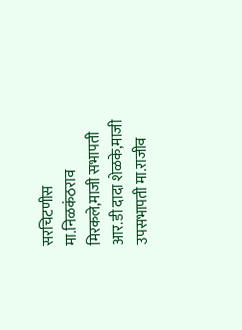सरचिटणीस मा.निळकंठराव मिरकले,माजी सभापती आर.डी दादा शेळके,माजी उपसभापती मा.राजीव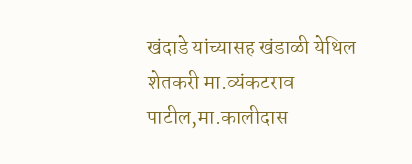खंदाडे यांच्यासह खंडाळी येथिल शेतकरी मा.व्यंकटराव पाटील,मा.कालीदास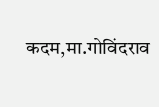कदम,मा.गोविंदराव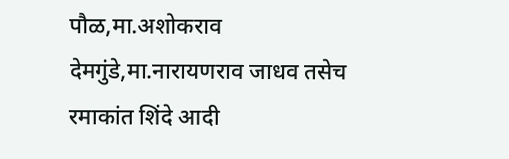पौळ,मा.अशोकराव देमगुंडे,मा.नारायणराव जाधव तसेच रमाकांत शिंदे आदी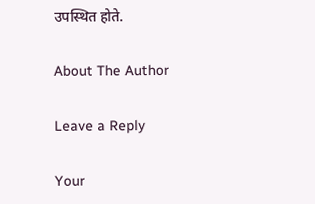उपस्थित होते.

About The Author

Leave a Reply

Your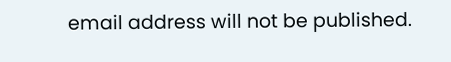email address will not be published.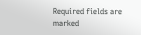Required fields are marked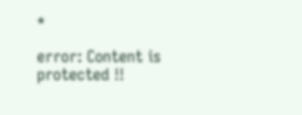*

error: Content is protected !!